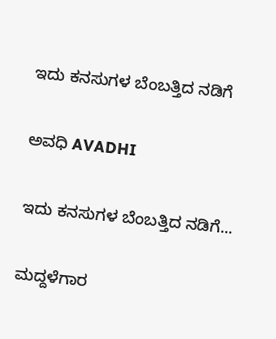ಇದು ಕನಸುಗಳ ಬೆಂಬತ್ತಿದ ನಡಿಗೆ‍

ಅವಧಿ AVADHI

ಇದು ಕನಸುಗಳ ಬೆಂಬತ್ತಿದ ನಡಿಗೆ...

ಮದ್ದಳೆಗಾರ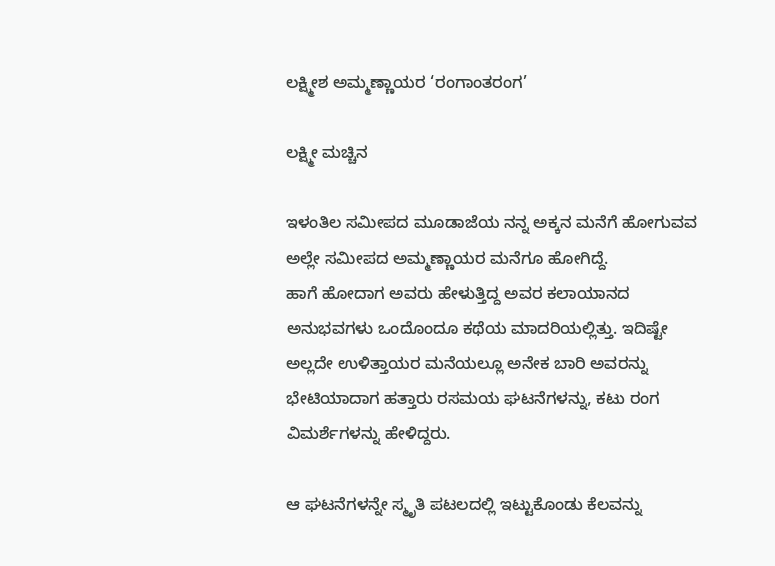ಲಕ್ಷ್ಮೀಶ ಅಮ್ಮಣ್ಣಾಯರ ‘ರಂಗಾಂತರಂಗ’

ಲಕ್ಷ್ಮೀ ಮಚ್ಚಿನ

ಇಳಂತಿಲ ಸಮೀಪದ ಮೂಡಾಜೆಯ ನನ್ನ ಅಕ್ಕನ ಮನೆಗೆ ಹೋಗುವವ ಅಲ್ಲೇ ಸಮೀಪದ ಅಮ್ಮಣ್ಣಾಯರ ಮನೆಗೂ ಹೋಗಿದ್ದೆ.
ಹಾಗೆ ಹೋದಾಗ ಅವರು ಹೇಳುತ್ತಿದ್ದ ಅವರ ಕಲಾಯಾನದ ಅನುಭವಗಳು ಒಂದೊಂದೂ ಕಥೆಯ ಮಾದರಿಯಲ್ಲಿತ್ತು. ಇದಿಷ್ಟೇ ಅಲ್ಲದೇ ಉಳಿತ್ತಾಯರ ಮನೆಯಲ್ಲೂ ಅನೇಕ ಬಾರಿ ಅವರನ್ನು ಭೇಟಿಯಾದಾಗ ಹತ್ತಾರು ರಸಮಯ ಘಟನೆಗಳನ್ನು, ಕಟು ರಂಗ ವಿಮರ್ಶೆಗಳನ್ನು ಹೇಳಿದ್ದರು.

ಆ ಘಟನೆಗಳನ್ನೇ ಸ್ಮೃತಿ ಪಟಲದಲ್ಲಿ ಇಟ್ಟುಕೊಂಡು ಕೆಲವನ್ನು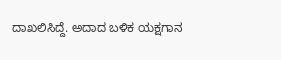ದಾಖಲಿಸಿದ್ದೆ. ಅದಾದ ಬಳಿಕ ಯಕ್ಷಗಾನ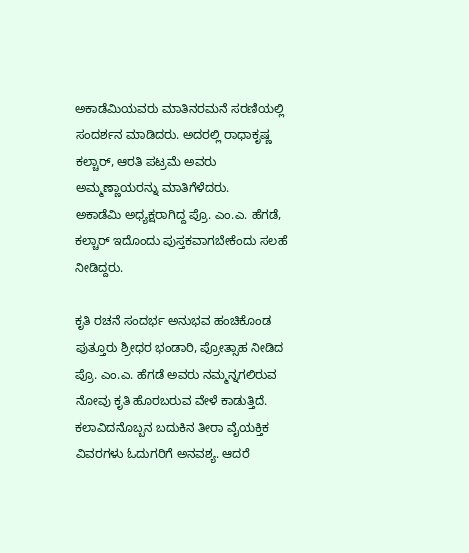ಅಕಾಡೆಮಿಯವರು ಮಾತಿನರಮನೆ ಸರಣಿಯಲ್ಲಿ ಸಂದರ್ಶನ ಮಾಡಿದರು. ಅದರಲ್ಲಿ ರಾಧಾಕೃಷ್ಣ ಕಲ್ಚಾರ್, ಆರತಿ ಪಟ್ರಮೆ ಅವರು ಅಮ್ಮಣ್ಣಾಯರನ್ನು ಮಾತಿಗೆಳೆದರು.
ಅಕಾಡೆಮಿ ಅಧ್ಯಕ್ಷರಾಗಿದ್ದ ಪ್ರೊ. ಎಂ.ಎ. ಹೆಗಡೆ, ಕಲ್ಚಾರ್ ಇದೊಂದು ಪುಸ್ತಕವಾಗಬೇಕೆಂದು ಸಲಹೆ ನೀಡಿದ್ದರು.

ಕೃತಿ ರಚನೆ ಸಂದರ್ಭ ಅನುಭವ ಹಂಚಿಕೊಂಡ ಪುತ್ತೂರು ಶ್ರೀಧರ ಭಂಡಾರಿ, ಪ್ರೋತ್ಸಾಹ ನೀಡಿದ ಪ್ರೊ. ಎಂ.ಎ. ಹೆಗಡೆ ಅವರು ನಮ್ಮನ್ನಗಲಿರುವ ನೋವು ಕೃತಿ ಹೊರಬರುವ ವೇಳೆ ಕಾಡುತ್ತಿದೆ. ಕಲಾವಿದನೊಬ್ಬನ ಬದುಕಿನ ತೀರಾ ವೈಯಕ್ತಿಕ ವಿವರಗಳು ಓದುಗರಿಗೆ ಅನವಶ್ಯ. ಆದರೆ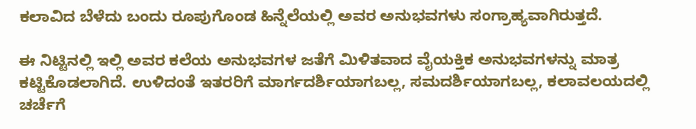ಕಲಾವಿದ ಬೆಳೆದು ಬಂದು ರೂಪುಗೊಂಡ ಹಿನ್ನೆಲೆಯಲ್ಲಿ ಅವರ ಅನುಭವಗಳು ಸಂಗ್ರಾಹ್ಯವಾಗಿರುತ್ತದೆ.

ಈ ನಿಟ್ಟಿನಲ್ಲಿ ಇಲ್ಲಿ ಅವರ ಕಲೆಯ ಅನುಭವಗಳ ಜತೆಗೆ ಮಿಳಿತವಾದ ವೈಯಕ್ತಿಕ ಅನುಭವಗಳನ್ನು ಮಾತ್ರ ಕಟ್ಟಿಕೊಡಲಾಗಿದೆ. ಉಳಿದಂತೆ ಇತರರಿಗೆ ಮಾರ್ಗದರ್ಶಿಯಾಗಬಲ್ಲ, ಸಮದರ್ಶಿಯಾಗಬಲ್ಲ, ಕಲಾವಲಯದಲ್ಲಿ ಚರ್ಚೆಗೆ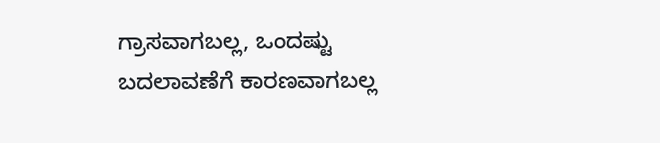ಗ್ರಾಸವಾಗಬಲ್ಲ, ಒಂದಷ್ಟು ಬದಲಾವಣೆಗೆ ಕಾರಣವಾಗಬಲ್ಲ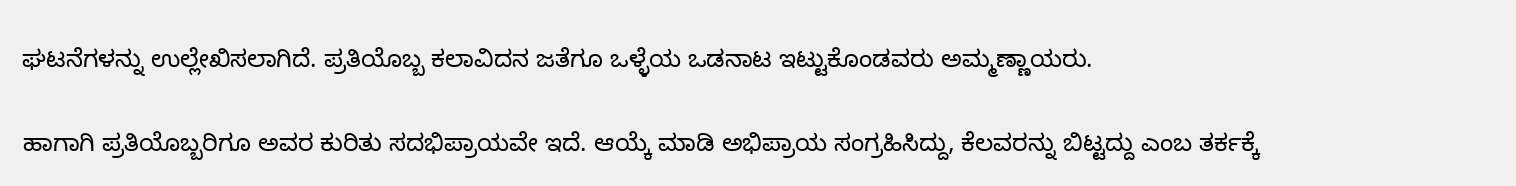ಘಟನೆಗಳನ್ನು ಉಲ್ಲೇಖಿಸಲಾಗಿದೆ. ಪ್ರತಿಯೊಬ್ಬ ಕಲಾವಿದನ ಜತೆಗೂ ಒಳ್ಳೆಯ ಒಡನಾಟ ಇಟ್ಟುಕೊಂಡವರು ಅಮ್ಮಣ್ಣಾಯರು.

ಹಾಗಾಗಿ ಪ್ರತಿಯೊಬ್ಬರಿಗೂ ಅವರ ಕುರಿತು ಸದಭಿಪ್ರಾಯವೇ ಇದೆ. ಆಯ್ಕೆ ಮಾಡಿ ಅಭಿಪ್ರಾಯ ಸಂಗ್ರಹಿಸಿದ್ದು, ಕೆಲವರನ್ನು ಬಿಟ್ಟದ್ದು ಎಂಬ ತರ್ಕಕ್ಕೆ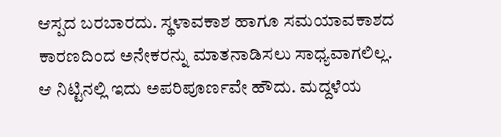ಆಸ್ಪದ ಬರಬಾರದು. ಸ್ಥಳಾವಕಾಶ ಹಾಗೂ ಸಮಯಾವಕಾಶದ ಕಾರಣದಿಂದ ಅನೇಕರನ್ನು ಮಾತನಾಡಿಸಲು ಸಾಧ್ಯವಾಗಲಿಲ್ಲ.
ಆ ನಿಟ್ಟಿನಲ್ಲಿ ಇದು ಅಪರಿಪೂರ್ಣವೇ ಹೌದು. ಮದ್ದಳೆಯ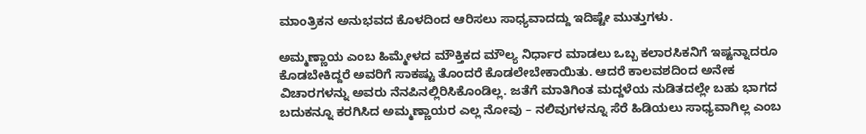ಮಾಂತ್ರಿಕನ ಅನುಭವದ ಕೊಳದಿಂದ ಆರಿಸಲು ಸಾಧ್ಯವಾದದ್ದು ಇದಿಷ್ಟೇ ಮುತ್ತುಗಳು.

ಅಮ್ಮಣ್ಣಾಯ ಎಂಬ ಹಿಮ್ಮೇಳದ ಮೌಕ್ತಿಕದ ಮೌಲ್ಯ ನಿರ್ಧಾರ ಮಾಡಲು ಒಬ್ಬ ಕಲಾರಸಿಕನಿಗೆ ಇಷ್ಟನ್ನಾದರೂ ಕೊಡಬೇಕಿದ್ದರೆ ಅವರಿಗೆ ಸಾಕಷ್ಟು ತೊಂದರೆ ಕೊಡಲೇಬೇಕಾಯಿತು. ಆದರೆ ಕಾಲವಶದಿಂದ ಅನೇಕ ವಿಚಾರಗಳನ್ನು ಅವರು ನೆನಪಿನಲ್ಲಿರಿಸಿಕೊಂಡಿಲ್ಲ. ಜತೆಗೆ ಮಾತಿಗಿಂತ ಮದ್ದಳೆಯ ನುಡಿತದಲ್ಲೇ ಬಹು ಭಾಗದ ಬದುಕನ್ನೂ ಕರಗಿಸಿದ ಅಮ್ಮಣ್ಣಾಯರ ಎಲ್ಲ ನೋವು – ನಲಿವುಗಳನ್ನೂ ಸೆರೆ ಹಿಡಿಯಲು ಸಾಧ್ಯವಾಗಿಲ್ಲ ಎಂಬ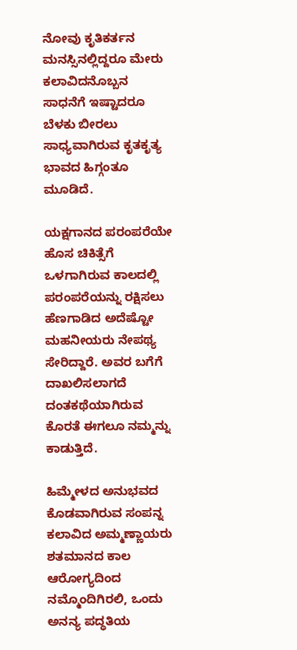ನೋವು ಕೃತಿಕರ್ತನ ಮನಸ್ಸಿನಲ್ಲಿದ್ದರೂ ಮೇರು ಕಲಾವಿದನೊಬ್ಬನ ಸಾಧನೆಗೆ ಇಷ್ಟಾದರೂ ಬೆಳಕು ಬೀರಲು ಸಾಧ್ಯವಾಗಿರುವ ಕೃತಕೃತ್ಯ ಭಾವದ ಹಿಗ್ಗಂತೂ ಮೂಡಿದೆ.

ಯಕ್ಷಗಾನದ ಪರಂಪರೆಯೇ ಹೊಸ ಚಿಕಿತ್ಸೆಗೆ ಒಳಗಾಗಿರುವ ಕಾಲದಲ್ಲಿ ಪರಂಪರೆಯನ್ನು ರಕ್ಷಿಸಲು ಹೆಣಗಾಡಿದ ಅದೆಷ್ಟೋ ಮಹನೀಯರು ನೇಪಥ್ಯ ಸೇರಿದ್ದಾರೆ. ಅವರ ಬಗೆಗೆ ದಾಖಲಿಸಲಾಗದೆ ದಂತಕಥೆಯಾಗಿರುವ ಕೊರತೆ ಈಗಲೂ ನಮ್ಮನ್ನು ಕಾಡುತ್ತಿದೆ.

ಹಿಮ್ಮೇಳದ ಅನುಭವದ ಕೊಡವಾಗಿರುವ ಸಂಪನ್ನ ಕಲಾವಿದ ಅಮ್ಮಣ್ಣಾಯರು ಶತಮಾನದ ಕಾಲ ಆರೋಗ್ಯದಿಂದ ನಮ್ಮೊಂದಿಗಿರಲಿ, ಒಂದು ಅನನ್ಯ ಪದ್ಧತಿಯ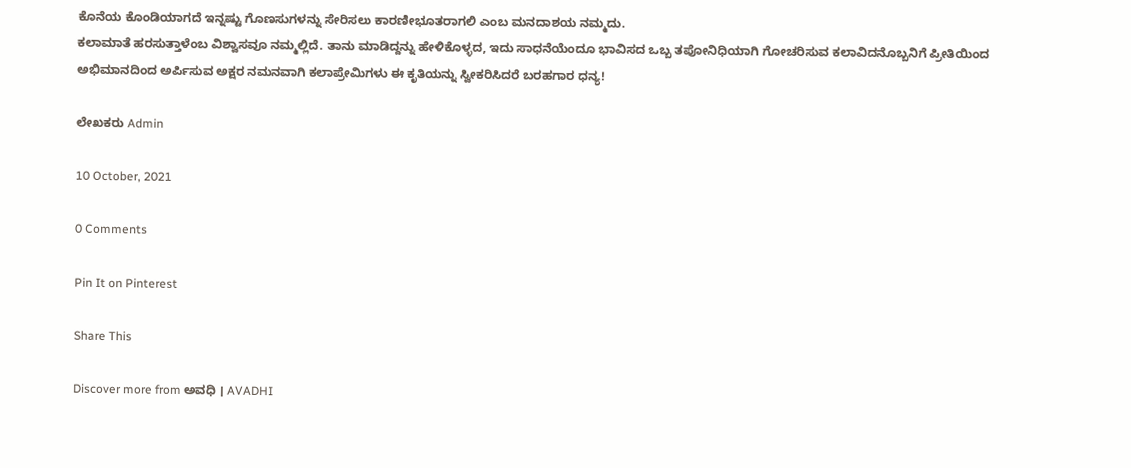ಕೊನೆಯ ಕೊಂಡಿಯಾಗದೆ ಇನ್ನಷ್ಟು ಗೊಣಸುಗಳನ್ನು ಸೇರಿಸಲು ಕಾರಣೀಭೂತರಾಗಲಿ ಎಂಬ ಮನದಾಶಯ ನಮ್ಮದು.
ಕಲಾಮಾತೆ ಹರಸುತ್ತಾಳೆಂಬ ವಿಶ್ವಾಸವೂ ನಮ್ಮಲ್ಲಿದೆ. ತಾನು ಮಾಡಿದ್ದನ್ನು ಹೇಳಿಕೊಳ್ಳದ, ಇದು ಸಾಧನೆಯೆಂದೂ ಭಾವಿಸದ ಒಬ್ಬ ತಪೋನಿಧಿಯಾಗಿ ಗೋಚರಿಸುವ ಕಲಾವಿದನೊಬ್ಬನಿಗೆ ಪ್ರೀತಿಯಿಂದ ಅಭಿಮಾನದಿಂದ ಅರ್ಪಿಸುವ ಅಕ್ಷರ ನಮನವಾಗಿ ಕಲಾಪ್ರೇಮಿಗಳು ಈ ಕೃತಿಯನ್ನು ಸ್ವೀಕರಿಸಿದರೆ ಬರಹಗಾರ ಧನ್ಯ!

ಲೇಖಕರು Admin

10 October, 2021

0 Comments

Pin It on Pinterest

Share This

Discover more from ಅವಧಿ । AVADHI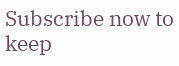Subscribe now to keep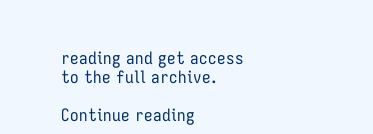reading and get access to the full archive.

Continue reading